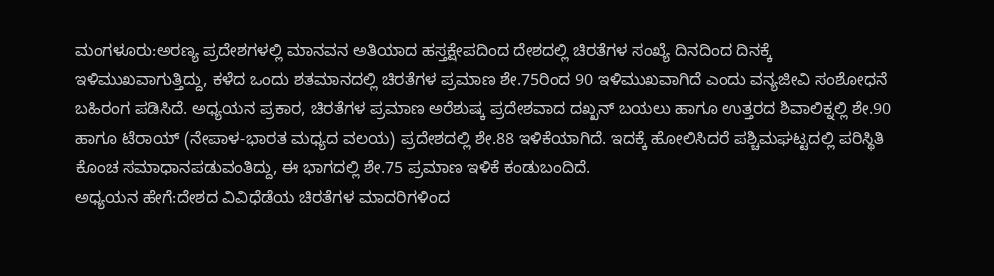ಮಂಗಳೂರು:ಅರಣ್ಯ ಪ್ರದೇಶಗಳಲ್ಲಿ ಮಾನವನ ಅತಿಯಾದ ಹಸ್ತಕ್ಷೇಪದಿಂದ ದೇಶದಲ್ಲಿ ಚಿರತೆಗಳ ಸಂಖ್ಯೆ ದಿನದಿಂದ ದಿನಕ್ಕೆ ಇಳಿಮುಖವಾಗುತ್ತಿದ್ದು, ಕಳೆದ ಒಂದು ಶತಮಾನದಲ್ಲಿ ಚಿರತೆಗಳ ಪ್ರಮಾಣ ಶೇ.75ರಿಂದ 90 ಇಳಿಮುಖವಾಗಿದೆ ಎಂದು ವನ್ಯಜೀವಿ ಸಂಶೋಧನೆ ಬಹಿರಂಗ ಪಡಿಸಿದೆ. ಅಧ್ಯಯನ ಪ್ರಕಾರ, ಚಿರತೆಗಳ ಪ್ರಮಾಣ ಅರೆಶುಷ್ಕ ಪ್ರದೇಶವಾದ ದಖ್ಖನ್ ಬಯಲು ಹಾಗೂ ಉತ್ತರದ ಶಿವಾಲಿಕ್ನಲ್ಲಿ ಶೇ.90 ಹಾಗೂ ಟೆರಾಯ್ (ನೇಪಾಳ-ಭಾರತ ಮಧ್ಯದ ವಲಯ) ಪ್ರದೇಶದಲ್ಲಿ ಶೇ.88 ಇಳಿಕೆಯಾಗಿದೆ. ಇದಕ್ಕೆ ಹೋಲಿಸಿದರೆ ಪಶ್ಚಿಮಘಟ್ಟದಲ್ಲಿ ಪರಿಸ್ಥಿತಿ ಕೊಂಚ ಸಮಾಧಾನಪಡುವಂತಿದ್ದು, ಈ ಭಾಗದಲ್ಲಿ ಶೇ.75 ಪ್ರಮಾಣ ಇಳಿಕೆ ಕಂಡುಬಂದಿದೆ.
ಅಧ್ಯಯನ ಹೇಗೆ:ದೇಶದ ವಿವಿಧೆಡೆಯ ಚಿರತೆಗಳ ಮಾದರಿಗಳಿಂದ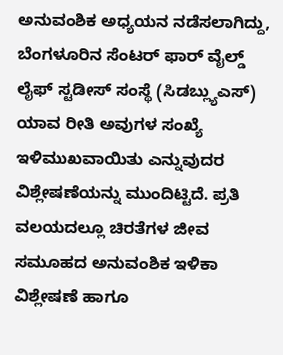ಅನುವಂಶಿಕ ಅಧ್ಯಯನ ನಡೆಸಲಾಗಿದ್ದು, ಬೆಂಗಳೂರಿನ ಸೆಂಟರ್ ಫಾರ್ ವೈಲ್ಡ್ ಲೈಫ್ ಸ್ಟಡೀಸ್ ಸಂಸ್ಥೆ (ಸಿಡಬ್ಲ್ಯುಎಸ್) ಯಾವ ರೀತಿ ಅವುಗಳ ಸಂಖ್ಯೆ ಇಳಿಮುಖವಾಯಿತು ಎನ್ನುವುದರ ವಿಶ್ಲೇಷಣೆಯನ್ನು ಮುಂದಿಟ್ಟಿದೆ. ಪ್ರತಿ ವಲಯದಲ್ಲೂ ಚಿರತೆಗಳ ಜೀವ ಸಮೂಹದ ಅನುವಂಶಿಕ ಇಳಿಕಾ ವಿಶ್ಲೇಷಣೆ ಹಾಗೂ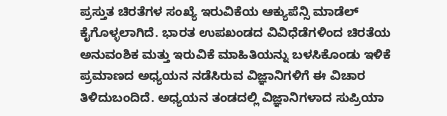ಪ್ರಸ್ತುತ ಚಿರತೆಗಳ ಸಂಖ್ಯೆ ಇರುವಿಕೆಯ ಆಕ್ಯುಪೆನ್ಸಿ ಮಾಡೆಲ್ ಕೈಗೊಳ್ಳಲಾಗಿದೆ. ಭಾರತ ಉಪಖಂಡದ ವಿವಿಧೆಡೆಗಳಿಂದ ಚಿರತೆಯ ಅನುವಂಶಿಕ ಮತ್ತು ಇರುವಿಕೆ ಮಾಹಿತಿಯನ್ನು ಬಳಸಿಕೊಂಡು ಇಳಿಕೆ ಪ್ರಮಾಣದ ಅಧ್ಯಯನ ನಡೆಸಿರುವ ವಿಜ್ಞಾನಿಗಳಿಗೆ ಈ ವಿಚಾರ ತಿಳಿದುಬಂದಿದೆ. ಅಧ್ಯಯನ ತಂಡದಲ್ಲಿ ವಿಜ್ಞಾನಿಗಳಾದ ಸುಪ್ರಿಯಾ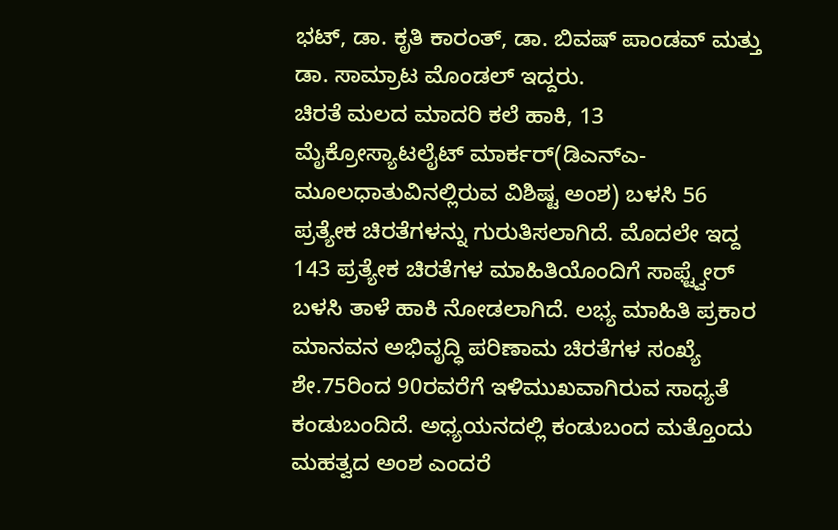ಭಟ್, ಡಾ. ಕೃತಿ ಕಾರಂತ್, ಡಾ. ಬಿವಷ್ ಪಾಂಡವ್ ಮತ್ತು ಡಾ. ಸಾಮ್ರಾಟ ಮೊಂಡಲ್ ಇದ್ದರು.
ಚಿರತೆ ಮಲದ ಮಾದರಿ ಕಲೆ ಹಾಕಿ, 13 ಮೈಕ್ರೋಸ್ಯಾಟಲೈಟ್ ಮಾರ್ಕರ್(ಡಿಎನ್ಎ-ಮೂಲಧಾತುವಿನಲ್ಲಿರುವ ವಿಶಿಷ್ಟ ಅಂಶ) ಬಳಸಿ 56 ಪ್ರತ್ಯೇಕ ಚಿರತೆಗಳನ್ನು ಗುರುತಿಸಲಾಗಿದೆ. ಮೊದಲೇ ಇದ್ದ 143 ಪ್ರತ್ಯೇಕ ಚಿರತೆಗಳ ಮಾಹಿತಿಯೊಂದಿಗೆ ಸಾಫ್ಟ್ವೇರ್ ಬಳಸಿ ತಾಳೆ ಹಾಕಿ ನೋಡಲಾಗಿದೆ. ಲಭ್ಯ ಮಾಹಿತಿ ಪ್ರಕಾರ ಮಾನವನ ಅಭಿವೃದ್ಧಿ ಪರಿಣಾಮ ಚಿರತೆಗಳ ಸಂಖ್ಯೆ ಶೇ.75ರಿಂದ 90ರವರೆಗೆ ಇಳಿಮುಖವಾಗಿರುವ ಸಾಧ್ಯತೆ ಕಂಡುಬಂದಿದೆ. ಅಧ್ಯಯನದಲ್ಲಿ ಕಂಡುಬಂದ ಮತ್ತೊಂದು ಮಹತ್ವದ ಅಂಶ ಎಂದರೆ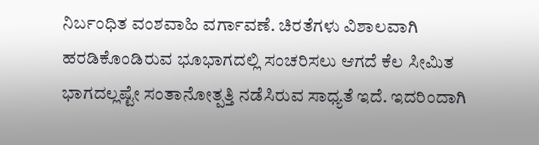ನಿರ್ಬಂಧಿತ ವಂಶವಾಹಿ ವರ್ಗಾವಣೆ. ಚಿರತೆಗಳು ವಿಶಾಲವಾಗಿ ಹರಡಿಕೊಂಡಿರುವ ಭೂಭಾಗದಲ್ಲಿ ಸಂಚರಿಸಲು ಆಗದೆ ಕೆಲ ಸೀಮಿತ ಭಾಗದಲ್ಲಷ್ಟೇ ಸಂತಾನೋತ್ಪತ್ತಿ ನಡೆಸಿರುವ ಸಾಧ್ಯತೆ ಇದೆ. ಇದರಿಂದಾಗಿ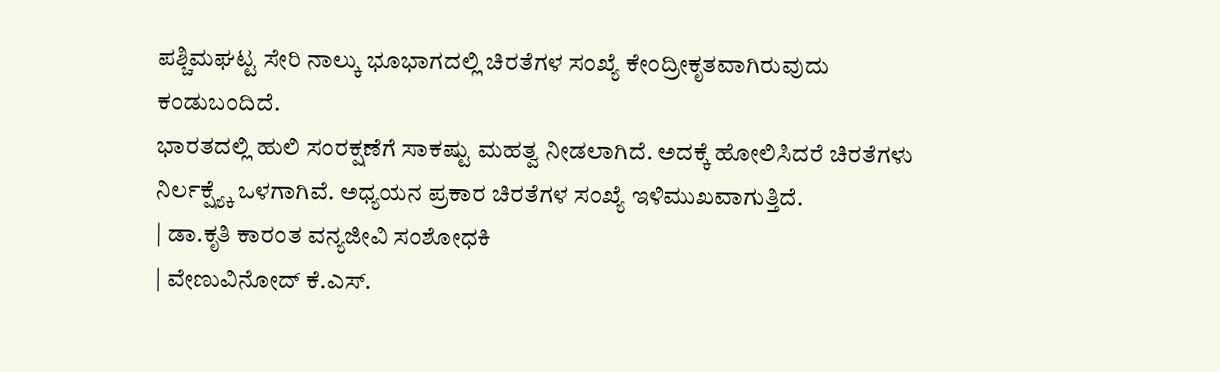ಪಶ್ಚಿಮಘಟ್ಟ ಸೇರಿ ನಾಲ್ಕು ಭೂಭಾಗದಲ್ಲಿ ಚಿರತೆಗಳ ಸಂಖ್ಯೆ ಕೇಂದ್ರೀಕೃತವಾಗಿರುವುದು ಕಂಡುಬಂದಿದೆ.
ಭಾರತದಲ್ಲಿ ಹುಲಿ ಸಂರಕ್ಷಣೆಗೆ ಸಾಕಷ್ಟು ಮಹತ್ವ ನೀಡಲಾಗಿದೆ. ಅದಕ್ಕೆ ಹೋಲಿಸಿದರೆ ಚಿರತೆಗಳು ನಿರ್ಲಕ್ಷ್ಯ್ಕೆ ಒಳಗಾಗಿವೆ. ಅಧ್ಯಯನ ಪ್ರಕಾರ ಚಿರತೆಗಳ ಸಂಖ್ಯೆ ಇಳಿಮುಖವಾಗುತ್ತಿದೆ.
| ಡಾ.ಕೃತಿ ಕಾರಂತ ವನ್ಯಜೀವಿ ಸಂಶೋಧಕಿ
| ವೇಣುವಿನೋದ್ ಕೆ.ಎಸ್.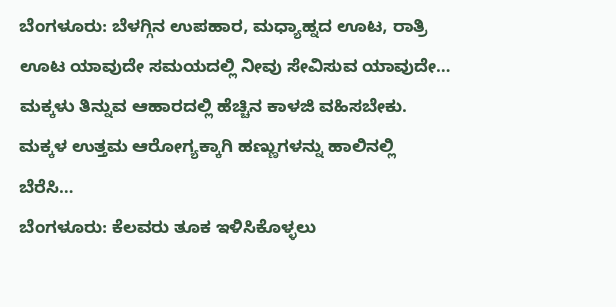ಬೆಂಗಳೂರು: ಬೆಳಗ್ಗಿನ ಉಪಹಾರ, ಮಧ್ಯಾಹ್ನದ ಊಟ, ರಾತ್ರಿ ಊಟ ಯಾವುದೇ ಸಮಯದಲ್ಲಿ ನೀವು ಸೇವಿಸುವ ಯಾವುದೇ…
ಮಕ್ಕಳು ತಿನ್ನುವ ಆಹಾರದಲ್ಲಿ ಹೆಚ್ಚಿನ ಕಾಳಜಿ ವಹಿಸಬೇಕು. ಮಕ್ಕಳ ಉತ್ತಮ ಆರೋಗ್ಯಕ್ಕಾಗಿ ಹಣ್ಣುಗಳನ್ನು ಹಾಲಿನಲ್ಲಿ ಬೆರೆಸಿ…
ಬೆಂಗಳೂರು: ಕೆಲವರು ತೂಕ ಇಳಿಸಿಕೊಳ್ಳಲು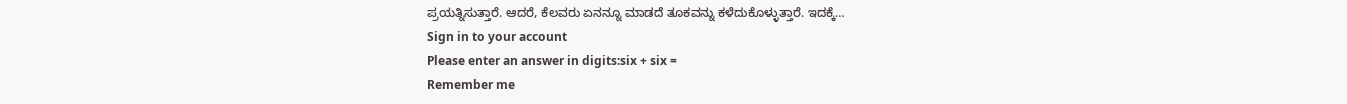ಪ್ರಯತ್ನಿಸುತ್ತಾರೆ. ಆದರೆ, ಕೆಲವರು ಏನನ್ನೂ ಮಾಡದೆ ತೂಕವನ್ನು ಕಳೆದುಕೊಳ್ಳುತ್ತಾರೆ. ಇದಕ್ಕೆ…
Sign in to your account
Please enter an answer in digits:six + six =
Remember me